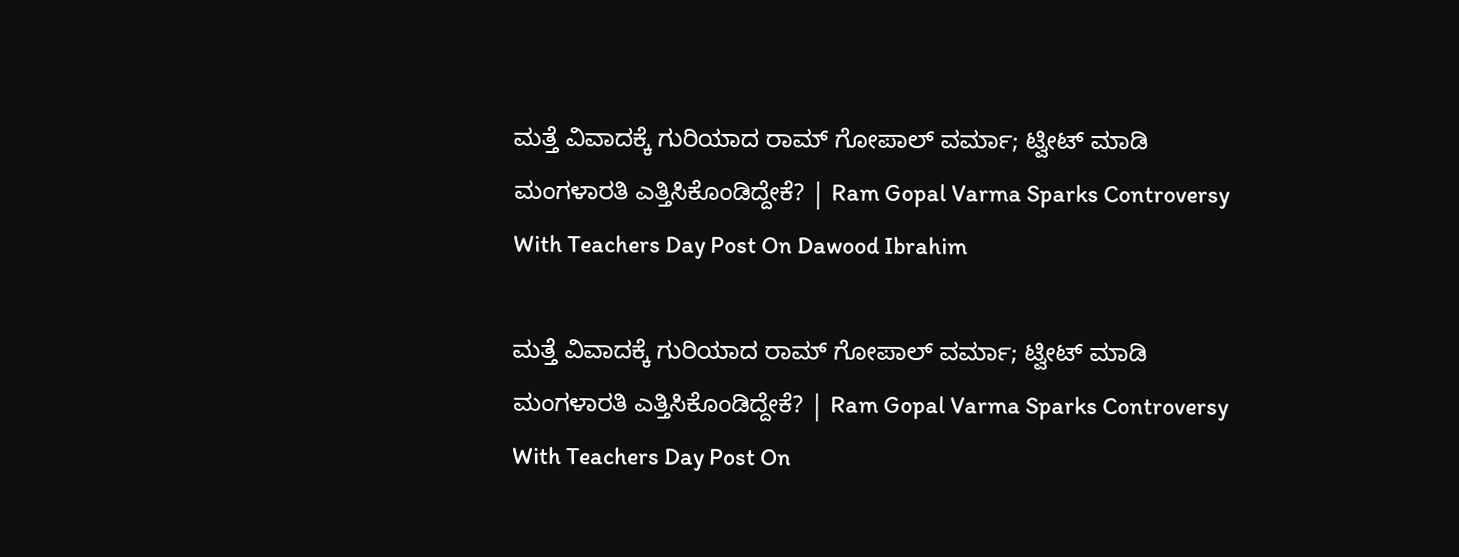ಮತ್ತೆ ವಿವಾದಕ್ಕೆ ಗುರಿಯಾದ ರಾಮ್ ಗೋಪಾಲ್ ವರ್ಮಾ; ಟ್ವೀಟ್ ಮಾಡಿ ಮಂಗಳಾರತಿ ಎತ್ತಿಸಿಕೊಂಡಿದ್ದೇಕೆ? | Ram Gopal Varma Sparks Controversy With Teachers Day Post On Dawood Ibrahim

ಮತ್ತೆ ವಿವಾದಕ್ಕೆ ಗುರಿಯಾದ ರಾಮ್ ಗೋಪಾಲ್ ವರ್ಮಾ; ಟ್ವೀಟ್ ಮಾಡಿ ಮಂಗಳಾರತಿ ಎತ್ತಿಸಿಕೊಂಡಿದ್ದೇಕೆ? | Ram Gopal Varma Sparks Controversy With Teachers Day Post On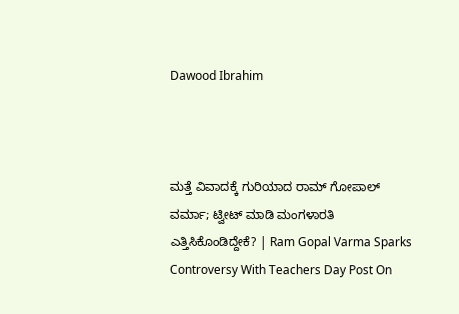Dawood Ibrahim



ಮತ್ತೆ ವಿವಾದಕ್ಕೆ ಗುರಿಯಾದ ರಾಮ್ ಗೋಪಾಲ್ ವರ್ಮಾ; ಟ್ವೀಟ್ ಮಾಡಿ ಮಂಗಳಾರತಿ ಎತ್ತಿಸಿಕೊಂಡಿದ್ದೇಕೆ? | Ram Gopal Varma Sparks Controversy With Teachers Day Post On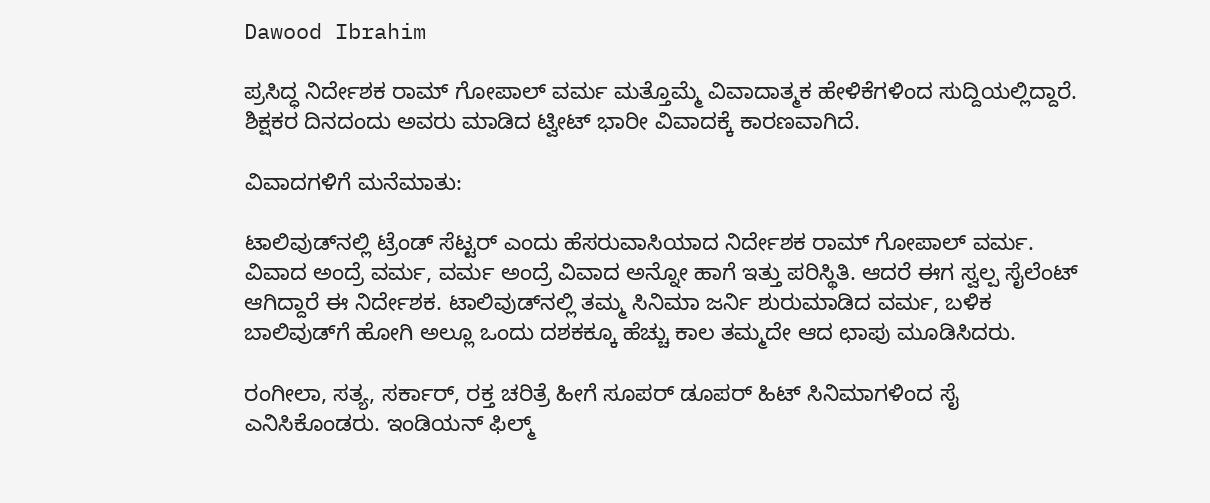Dawood Ibrahim

ಪ್ರಸಿದ್ಧ ನಿರ್ದೇಶಕ ರಾಮ್ ಗೋಪಾಲ್ ವರ್ಮ ಮತ್ತೊಮ್ಮೆ ವಿವಾದಾತ್ಮಕ ಹೇಳಿಕೆಗಳಿಂದ ಸುದ್ದಿಯಲ್ಲಿದ್ದಾರೆ. ಶಿಕ್ಷಕರ ದಿನದಂದು ಅವರು ಮಾಡಿದ ಟ್ವೀಟ್ ಭಾರೀ ವಿವಾದಕ್ಕೆ ಕಾರಣವಾಗಿದೆ.

ವಿವಾದಗಳಿಗೆ ಮನೆಮಾತು:

ಟಾಲಿವುಡ್‌ನಲ್ಲಿ ಟ್ರೆಂಡ್ ಸೆಟ್ಟರ್ ಎಂದು ಹೆಸರುವಾಸಿಯಾದ ನಿರ್ದೇಶಕ ರಾಮ್ ಗೋಪಾಲ್ ವರ್ಮ. ವಿವಾದ ಅಂದ್ರೆ ವರ್ಮ, ವರ್ಮ ಅಂದ್ರೆ ವಿವಾದ ಅನ್ನೋ ಹಾಗೆ ಇತ್ತು ಪರಿಸ್ಥಿತಿ. ಆದರೆ ಈಗ ಸ್ವಲ್ಪ ಸೈಲೆಂಟ್ ಆಗಿದ್ದಾರೆ ಈ ನಿರ್ದೇಶಕ. ಟಾಲಿವುಡ್‌ನಲ್ಲಿ ತಮ್ಮ ಸಿನಿಮಾ ಜರ್ನಿ ಶುರುಮಾಡಿದ ವರ್ಮ, ಬಳಿಕ ಬಾಲಿವುಡ್‌ಗೆ ಹೋಗಿ ಅಲ್ಲೂ ಒಂದು ದಶಕಕ್ಕೂ ಹೆಚ್ಚು ಕಾಲ ತಮ್ಮದೇ ಆದ ಛಾಪು ಮೂಡಿಸಿದರು.

ರಂಗೀಲಾ, ಸತ್ಯ, ಸರ್ಕಾರ್, ರಕ್ತ ಚರಿತ್ರೆ ಹೀಗೆ ಸೂಪರ್ ಡೂಪರ್ ಹಿಟ್ ಸಿನಿಮಾಗಳಿಂದ ಸೈ ಎನಿಸಿಕೊಂಡರು. ಇಂಡಿಯನ್ ಫಿಲ್ಮ್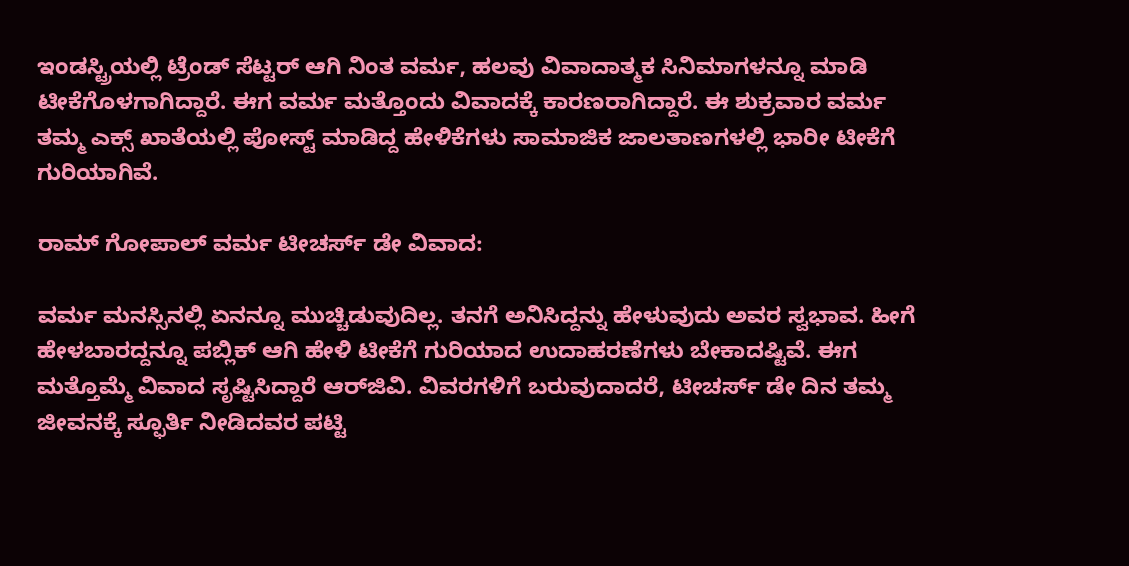ಇಂಡಸ್ಟ್ರಿಯಲ್ಲಿ ಟ್ರೆಂಡ್ ಸೆಟ್ಟರ್ ಆಗಿ ನಿಂತ ವರ್ಮ, ಹಲವು ವಿವಾದಾತ್ಮಕ ಸಿನಿಮಾಗಳನ್ನೂ ಮಾಡಿ ಟೀಕೆಗೊಳಗಾಗಿದ್ದಾರೆ. ಈಗ ವರ್ಮ ಮತ್ತೊಂದು ವಿವಾದಕ್ಕೆ ಕಾರಣರಾಗಿದ್ದಾರೆ. ಈ ಶುಕ್ರವಾರ ವರ್ಮ ತಮ್ಮ ಎಕ್ಸ್ ಖಾತೆಯಲ್ಲಿ ಪೋಸ್ಟ್ ಮಾಡಿದ್ದ ಹೇಳಿಕೆಗಳು ಸಾಮಾಜಿಕ ಜಾಲತಾಣಗಳಲ್ಲಿ ಭಾರೀ ಟೀಕೆಗೆ ಗುರಿಯಾಗಿವೆ.

ರಾಮ್ ಗೋಪಾಲ್ ವರ್ಮ ಟೀಚರ್ಸ್ ಡೇ ವಿವಾದ:

ವರ್ಮ ಮನಸ್ಸಿನಲ್ಲಿ ಏನನ್ನೂ ಮುಚ್ಚಿಡುವುದಿಲ್ಲ. ತನಗೆ ಅನಿಸಿದ್ದನ್ನು ಹೇಳುವುದು ಅವರ ಸ್ವಭಾವ. ಹೀಗೆ ಹೇಳಬಾರದ್ದನ್ನೂ ಪಬ್ಲಿಕ್ ಆಗಿ ಹೇಳಿ ಟೀಕೆಗೆ ಗುರಿಯಾದ ಉದಾಹರಣೆಗಳು ಬೇಕಾದಷ್ಟಿವೆ. ಈಗ ಮತ್ತೊಮ್ಮೆ ವಿವಾದ ಸೃಷ್ಟಿಸಿದ್ದಾರೆ ಆರ್‌ಜಿವಿ. ವಿವರಗಳಿಗೆ ಬರುವುದಾದರೆ, ಟೀಚರ್ಸ್ ಡೇ ದಿನ ತಮ್ಮ ಜೀವನಕ್ಕೆ ಸ್ಫೂರ್ತಿ ನೀಡಿದವರ ಪಟ್ಟಿ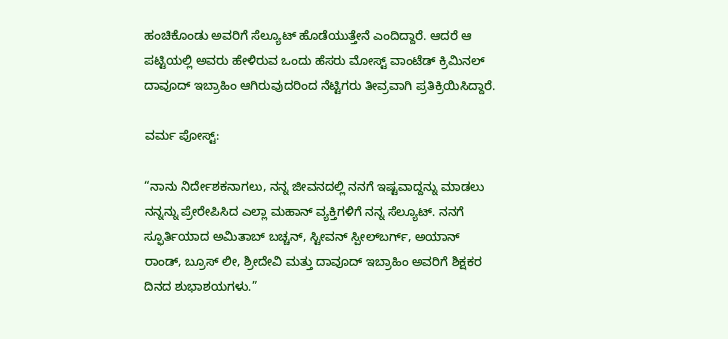ಹಂಚಿಕೊಂಡು ಅವರಿಗೆ ಸೆಲ್ಯೂಟ್ ಹೊಡೆಯುತ್ತೇನೆ ಎಂದಿದ್ದಾರೆ. ಆದರೆ ಆ ಪಟ್ಟಿಯಲ್ಲಿ ಅವರು ಹೇಳಿರುವ ಒಂದು ಹೆಸರು ಮೋಸ್ಟ್ ವಾಂಟೆಡ್ ಕ್ರಿಮಿನಲ್ ದಾವೂದ್ ಇಬ್ರಾಹಿಂ ಆಗಿರುವುದರಿಂದ ನೆಟ್ಟಿಗರು ತೀವ್ರವಾಗಿ ಪ್ರತಿಕ್ರಿಯಿಸಿದ್ದಾರೆ.

ವರ್ಮ ಪೋಸ್ಟ್:

“ನಾನು ನಿರ್ದೇಶಕನಾಗಲು, ನನ್ನ ಜೀವನದಲ್ಲಿ ನನಗೆ ಇಷ್ಟವಾದ್ದನ್ನು ಮಾಡಲು ನನ್ನನ್ನು ಪ್ರೇರೇಪಿಸಿದ ಎಲ್ಲಾ ಮಹಾನ್ ವ್ಯಕ್ತಿಗಳಿಗೆ ನನ್ನ ಸೆಲ್ಯೂಟ್. ನನಗೆ ಸ್ಫೂರ್ತಿಯಾದ ಅಮಿತಾಬ್ ಬಚ್ಚನ್, ಸ್ಟೀವನ್ ಸ್ಪೀಲ್‌ಬರ್ಗ್, ಅಯಾನ್ ರಾಂಡ್, ಬ್ರೂಸ್ ಲೀ, ಶ್ರೀದೇವಿ ಮತ್ತು ದಾವೂದ್ ಇಬ್ರಾಹಿಂ ಅವರಿಗೆ ಶಿಕ್ಷಕರ ದಿನದ ಶುಭಾಶಯಗಳು.”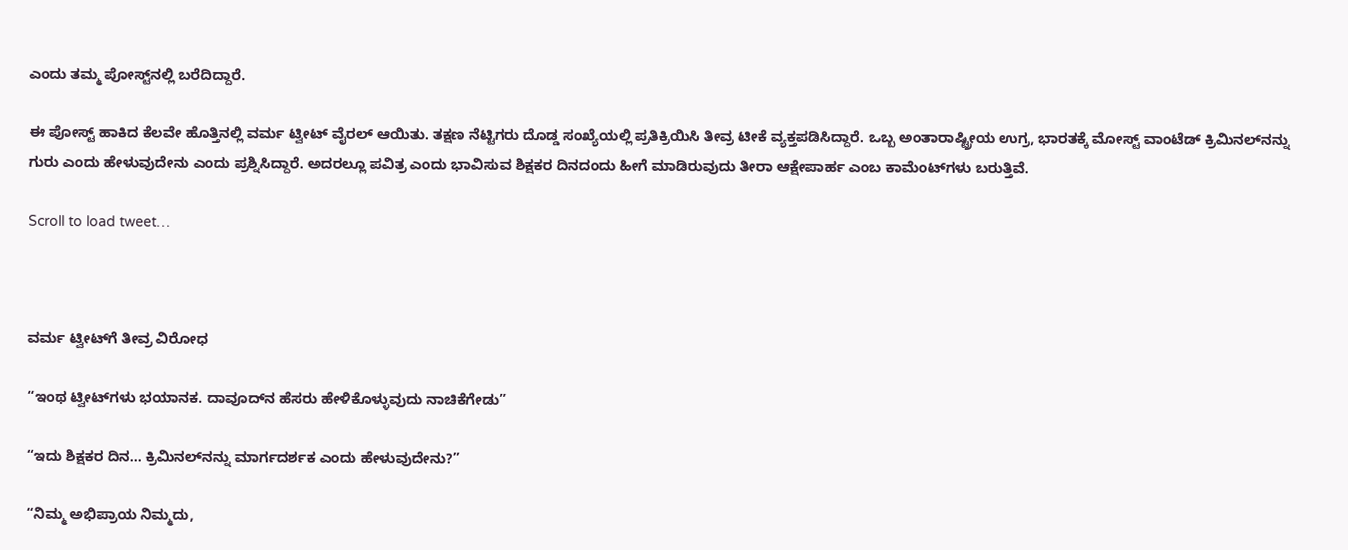ಎಂದು ತಮ್ಮ ಪೋಸ್ಟ್‌ನಲ್ಲಿ ಬರೆದಿದ್ದಾರೆ.

ಈ ಪೋಸ್ಟ್ ಹಾಕಿದ ಕೆಲವೇ ಹೊತ್ತಿನಲ್ಲಿ ವರ್ಮ ಟ್ವೀಟ್ ವೈರಲ್ ಆಯಿತು. ತಕ್ಷಣ ನೆಟ್ಟಿಗರು ದೊಡ್ಡ ಸಂಖ್ಯೆಯಲ್ಲಿ ಪ್ರತಿಕ್ರಿಯಿಸಿ ತೀವ್ರ ಟೀಕೆ ವ್ಯಕ್ತಪಡಿಸಿದ್ದಾರೆ. ಒಬ್ಬ ಅಂತಾರಾಷ್ಟ್ರೀಯ ಉಗ್ರ, ಭಾರತಕ್ಕೆ ಮೋಸ್ಟ್ ವಾಂಟೆಡ್ ಕ್ರಿಮಿನಲ್‌ನನ್ನು ಗುರು ಎಂದು ಹೇಳುವುದೇನು ಎಂದು ಪ್ರಶ್ನಿಸಿದ್ದಾರೆ. ಅದರಲ್ಲೂ ಪವಿತ್ರ ಎಂದು ಭಾವಿಸುವ ಶಿಕ್ಷಕರ ದಿನದಂದು ಹೀಗೆ ಮಾಡಿರುವುದು ತೀರಾ ಆಕ್ಷೇಪಾರ್ಹ ಎಂಬ ಕಾಮೆಂಟ್‌ಗಳು ಬರುತ್ತಿವೆ.

Scroll to load tweet…



ವರ್ಮ ಟ್ವೀಟ್‌ಗೆ ತೀವ್ರ ವಿರೋಧ

“ಇಂಥ ಟ್ವೀಟ್‌ಗಳು ಭಯಾನಕ. ದಾವೂದ್‌ನ ಹೆಸರು ಹೇಳಿಕೊಳ್ಳುವುದು ನಾಚಿಕೆಗೇಡು”

“ಇದು ಶಿಕ್ಷಕರ ದಿನ… ಕ್ರಿಮಿನಲ್‌ನನ್ನು ಮಾರ್ಗದರ್ಶಕ ಎಂದು ಹೇಳುವುದೇನು?”

“ನಿಮ್ಮ ಅಭಿಪ್ರಾಯ ನಿಮ್ಮದು,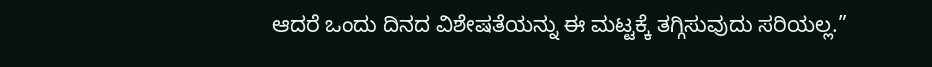ಆದರೆ ಒಂದು ದಿನದ ವಿಶೇಷತೆಯನ್ನು ಈ ಮಟ್ಟಕ್ಕೆ ತಗ್ಗಿಸುವುದು ಸರಿಯಲ್ಲ.”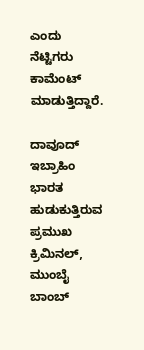ಎಂದು ನೆಟ್ಟಿಗರು ಕಾಮೆಂಟ್ ಮಾಡುತ್ತಿದ್ದಾರೆ.

ದಾವೂದ್ ಇಬ್ರಾಹಿಂ ಭಾರತ ಹುಡುಕುತ್ತಿರುವ ಪ್ರಮುಖ ಕ್ರಿಮಿನಲ್, ಮುಂಬೈ ಬಾಂಬ್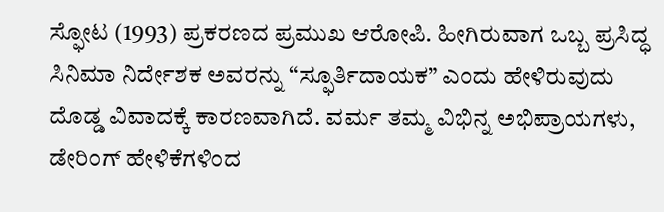ಸ್ಫೋಟ (1993) ಪ್ರಕರಣದ ಪ್ರಮುಖ ಆರೋಪಿ. ಹೀಗಿರುವಾಗ ಒಬ್ಬ ಪ್ರಸಿದ್ಧ ಸಿನಿಮಾ ನಿರ್ದೇಶಕ ಅವರನ್ನು “ಸ್ಫೂರ್ತಿದಾಯಕ” ಎಂದು ಹೇಳಿರುವುದು ದೊಡ್ಡ ವಿವಾದಕ್ಕೆ ಕಾರಣವಾಗಿದೆ. ವರ್ಮ ತಮ್ಮ ವಿಭಿನ್ನ ಅಭಿಪ್ರಾಯಗಳು, ಡೇರಿಂಗ್ ಹೇಳಿಕೆಗಳಿಂದ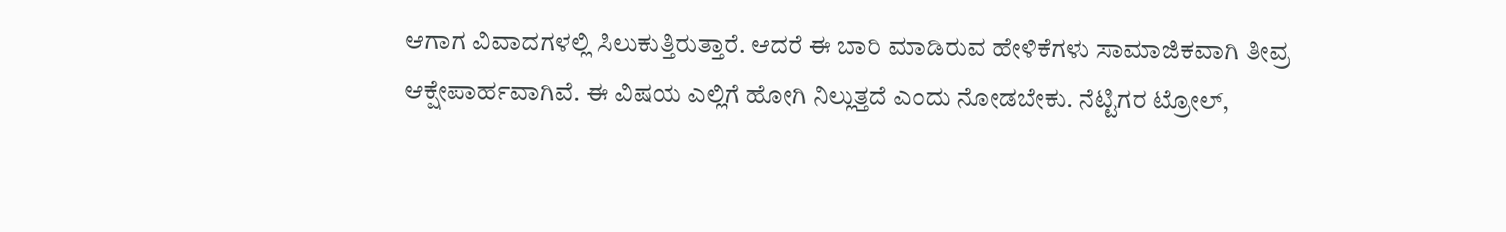ಆಗಾಗ ವಿವಾದಗಳಲ್ಲಿ ಸಿಲುಕುತ್ತಿರುತ್ತಾರೆ. ಆದರೆ ಈ ಬಾರಿ ಮಾಡಿರುವ ಹೇಳಿಕೆಗಳು ಸಾಮಾಜಿಕವಾಗಿ ತೀವ್ರ ಆಕ್ಷೇಪಾರ್ಹವಾಗಿವೆ. ಈ ವಿಷಯ ಎಲ್ಲಿಗೆ ಹೋಗಿ ನಿಲ್ಲುತ್ತದೆ ಎಂದು ನೋಡಬೇಕು. ನೆಟ್ಟಿಗರ ಟ್ರೋಲ್,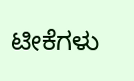ಟೀಕೆಗಳು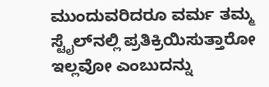ಮುಂದುವರಿದರೂ ವರ್ಮ ತಮ್ಮ ಸ್ಟೈಲ್‌ನಲ್ಲಿ ಪ್ರತಿಕ್ರಿಯಿಸುತ್ತಾರೋ ಇಲ್ಲವೋ ಎಂಬುದನ್ನು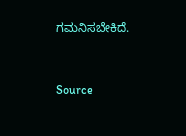ಗಮನಿಸಬೇಕಿದೆ.



Source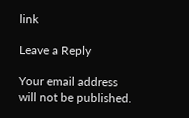link

Leave a Reply

Your email address will not be published.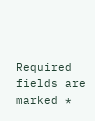Required fields are marked *